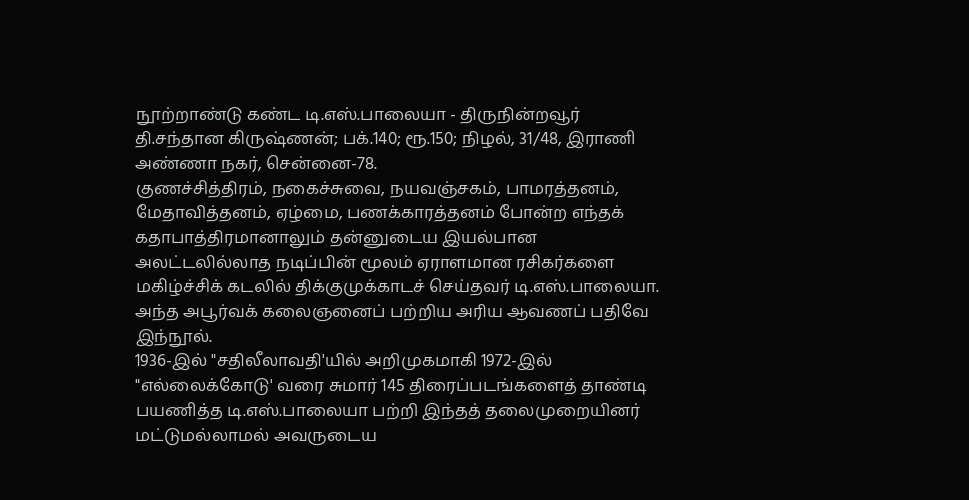நூற்றாண்டு கண்ட டி.எஸ்.பாலையா - திருநின்றவூர் தி.சந்தான கிருஷ்ணன்; பக்.140; ரூ.150; நிழல், 31/48, இராணி அண்ணா நகர், சென்னை-78.
குணச்சித்திரம், நகைச்சுவை, நயவஞ்சகம், பாமரத்தனம், மேதாவித்தனம், ஏழ்மை, பணக்காரத்தனம் போன்ற எந்தக் கதாபாத்திரமானாலும் தன்னுடைய இயல்பான அலட்டலில்லாத நடிப்பின் மூலம் ஏராளமான ரசிகர்களை மகிழ்ச்சிக் கடலில் திக்குமுக்காடச் செய்தவர் டி.எஸ்.பாலையா. அந்த அபூர்வக் கலைஞனைப் பற்றிய அரிய ஆவணப் பதிவே இந்நூல்.
1936-இல் "சதிலீலாவதி'யில் அறிமுகமாகி 1972-இல் "எல்லைக்கோடு' வரை சுமார் 145 திரைப்படங்களைத் தாண்டி பயணித்த டி.எஸ்.பாலையா பற்றி இந்தத் தலைமுறையினர் மட்டுமல்லாமல் அவருடைய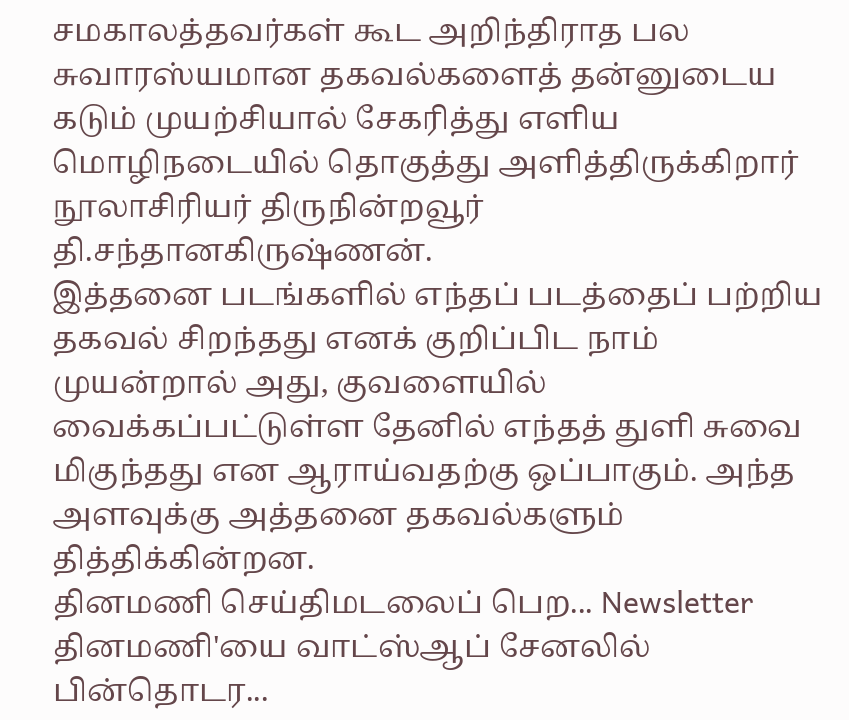சமகாலத்தவர்கள் கூட அறிந்திராத பல சுவாரஸ்யமான தகவல்களைத் தன்னுடைய கடும் முயற்சியால் சேகரித்து எளிய மொழிநடையில் தொகுத்து அளித்திருக்கிறார் நூலாசிரியர் திருநின்றவூர் தி.சந்தானகிருஷ்ணன்.
இத்தனை படங்களில் எந்தப் படத்தைப் பற்றிய தகவல் சிறந்தது எனக் குறிப்பிட நாம் முயன்றால் அது, குவளையில் வைக்கப்பட்டுள்ள தேனில் எந்தத் துளி சுவை மிகுந்தது என ஆராய்வதற்கு ஒப்பாகும். அந்த அளவுக்கு அத்தனை தகவல்களும் தித்திக்கின்றன.
தினமணி செய்திமடலைப் பெற... Newsletter
தினமணி'யை வாட்ஸ்ஆப் சேனலில் பின்தொடர...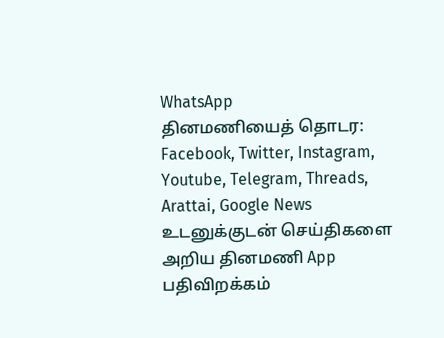WhatsApp
தினமணியைத் தொடர: Facebook, Twitter, Instagram, Youtube, Telegram, Threads, Arattai, Google News
உடனுக்குடன் செய்திகளை அறிய தினமணி App பதிவிறக்கம்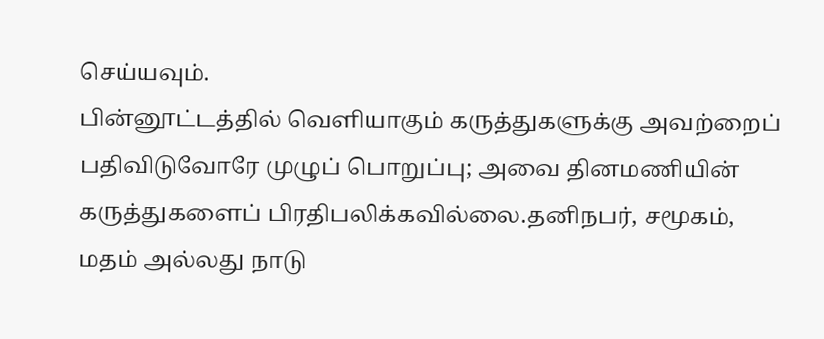செய்யவும்.
பின்னூட்டத்தில் வெளியாகும் கருத்துகளுக்கு அவற்றைப் பதிவிடுவோரே முழுப் பொறுப்பு; அவை தினமணியின் கருத்துகளைப் பிரதிபலிக்கவில்லை.தனிநபர், சமூகம், மதம் அல்லது நாடு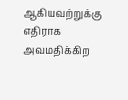ஆகியவற்றுக்கு எதிராக அவமதிக்கிற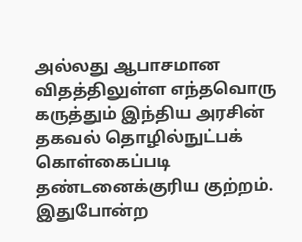அல்லது ஆபாசமான விதத்திலுள்ள எந்தவொரு கருத்தும் இந்திய அரசின் தகவல் தொழில்நுட்பக் கொள்கைப்படி தண்டனைக்குரிய குற்றம். இதுபோன்ற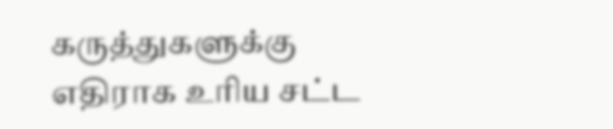கருத்துகளுக்கு எதிராக உரிய சட்ட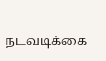நடவடிக்கை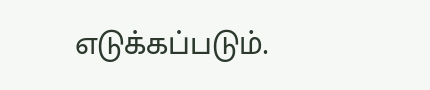எடுக்கப்படும்.